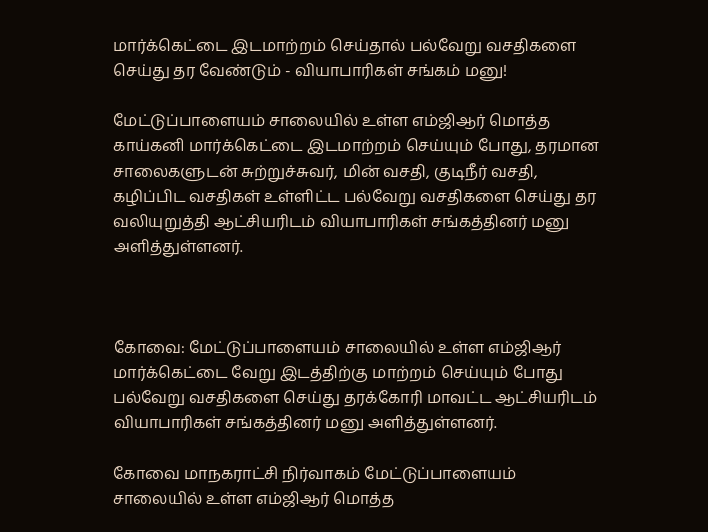மார்க்கெட்டை இடமாற்றம் செய்தால் பல்வேறு வசதிகளை செய்து தர வேண்டும் - வியாபாரிகள் சங்கம் மனு!

மேட்டுப்பாளையம் சாலையில் உள்ள எம்ஜிஆர் மொத்த காய்கனி மார்க்கெட்டை இடமாற்றம் செய்யும் போது, தரமான சாலைகளுடன் சுற்றுச்சுவர், மின் வசதி, குடிநீர் வசதி, கழிப்பிட வசதிகள் உள்ளிட்ட பல்வேறு வசதிகளை செய்து தர வலியுறுத்தி ஆட்சியரிடம் வியாபாரிகள் சங்கத்தினர் மனு அளித்துள்ளனர்.



கோவை: மேட்டுப்பாளையம் சாலையில் உள்ள எம்ஜிஆர் மார்க்கெட்டை வேறு இடத்திற்கு மாற்றம் செய்யும் போது பல்வேறு வசதிகளை செய்து தரக்கோரி மாவட்ட ஆட்சியரிடம் வியாபாரிகள் சங்கத்தினர் மனு அளித்துள்ளனர்.

கோவை மாநகராட்சி நிர்வாகம் மேட்டுப்பாளையம் சாலையில் உள்ள எம்ஜிஆர் மொத்த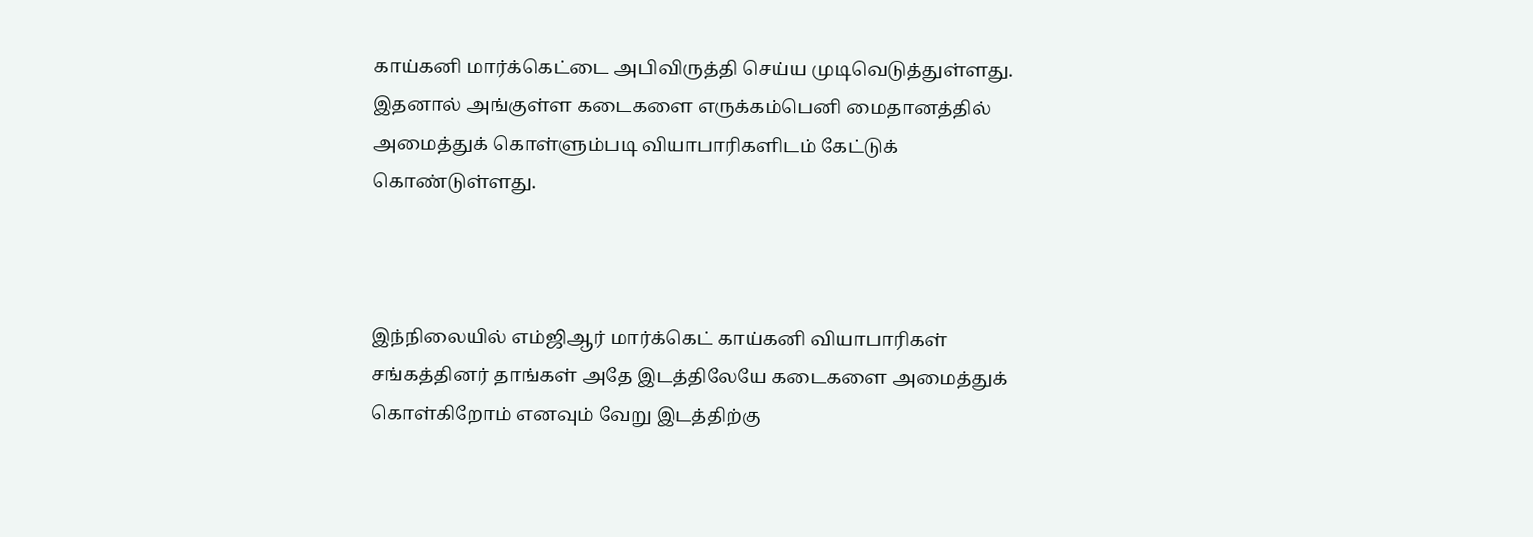காய்கனி மார்க்கெட்டை அபிவிருத்தி செய்ய முடிவெடுத்துள்ளது. இதனால் அங்குள்ள கடைகளை எருக்கம்பெனி மைதானத்தில் அமைத்துக் கொள்ளும்படி வியாபாரிகளிடம் கேட்டுக் கொண்டுள்ளது.



இந்நிலையில் எம்ஜிஆர் மார்க்கெட் காய்கனி வியாபாரிகள் சங்கத்தினர் தாங்கள் அதே இடத்திலேயே கடைகளை அமைத்துக் கொள்கிறோம் எனவும் வேறு இடத்திற்கு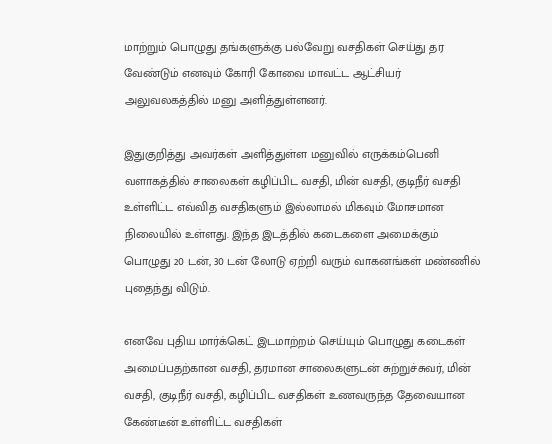மாற்றும் பொழுது தங்களுக்கு பல்வேறு வசதிகள் செய்து தர வேண்டும் எனவும் கோரி கோவை மாவட்ட ஆட்சியர் அலுவலகத்தில் மனு அளித்துள்ளனர்.

இதுகுறித்து அவர்கள் அளித்துள்ள மனுவில் எருக்கம்பெனி வளாகத்தில் சாலைகள் கழிப்பிட வசதி, மின் வசதி, குடிநீர் வசதி உள்ளிட்ட எவ்வித வசதிகளும் இல்லாமல் மிகவும் மோசமான நிலையில் உள்ளது. இந்த இடத்தில் கடைகளை அமைக்கும் பொழுது 20 டன், 30 டன் லோடு ஏற்றி வரும் வாகனங்கள் மண்ணில் புதைந்து விடும்.

எனவே புதிய மார்க்கெட் இடமாற்றம் செய்யும் பொழுது கடைகள் அமைப்பதற்கான வசதி, தரமான சாலைகளுடன் சுற்றுச்சுவர், மின் வசதி, குடிநீர் வசதி, கழிப்பிட வசதிகள் உணவருந்த தேவையான கேண்டீன் உள்ளிட்ட வசதிகள்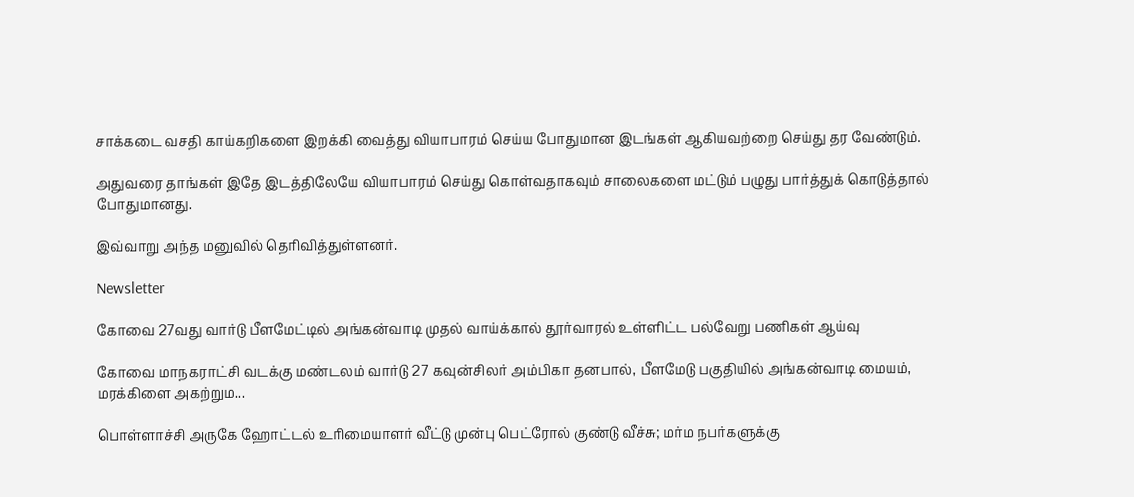சாக்கடை வசதி காய்கறிகளை இறக்கி வைத்து வியாபாரம் செய்ய போதுமான இடங்கள் ஆகியவற்றை செய்து தர வேண்டும்.

அதுவரை தாங்கள் இதே இடத்திலேயே வியாபாரம் செய்து கொள்வதாகவும் சாலைகளை மட்டும் பழுது பார்த்துக் கொடுத்தால் போதுமானது.

இவ்வாறு அந்த மனுவில் தெரிவித்துள்ளனர்.

Newsletter

கோவை 27வது வார்டு பீளமேட்டில் அங்கன்வாடி முதல் வாய்க்கால் தூர்வாரல் உள்ளிட்ட பல்வேறு பணிகள் ஆய்வு

கோவை மாநகராட்சி வடக்கு மண்டலம் வார்டு 27 கவுன்சிலர் அம்பிகா தனபால், பீளமேடு பகுதியில் அங்கன்வாடி மையம், மரக்கிளை அகற்றும...

பொள்ளாச்சி அருகே ஹோட்டல் உரிமையாளர் வீட்டு முன்பு பெட்ரோல் குண்டு வீச்சு; மர்ம நபர்களுக்கு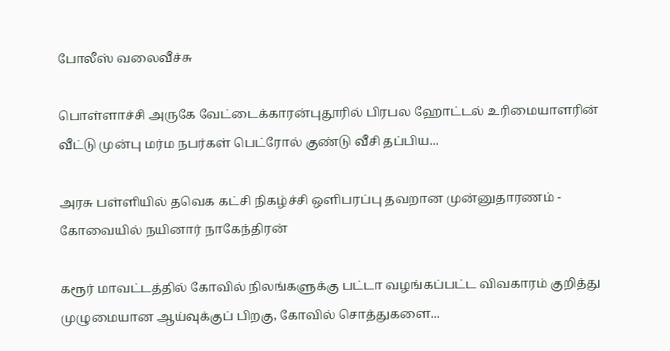போலீஸ் வலைவீச்சு

பொள்ளாச்சி அருகே வேட்டைக்காரன்புதூரில் பிரபல ஹோட்டல் உரிமையாளரின் வீட்டு முன்பு மர்ம நபர்கள் பெட்ரோல் குண்டு வீசி தப்பிய...

அரசு பள்ளியில் தவெக கட்சி நிகழ்ச்சி ஒளிபரப்பு தவறான முன்னுதாரணம் - கோவையில் நயினார் நாகேந்திரன்

கரூர் மாவட்டத்தில் கோவில் நிலங்களுக்கு பட்டா வழங்கப்பட்ட விவகாரம் குறித்து முழுமையான ஆய்வுக்குப் பிறகு, கோவில் சொத்துகளை...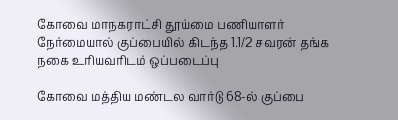கோவை மாநகராட்சி தூய்மை பணியாளர் நேர்மையால் குப்பையில் கிடந்த 1.1/2 சவரன் தங்க நகை உரியவரிடம் ஒப்படைப்பு

கோவை மத்திய மண்டல வார்டு 68-ல் குப்பை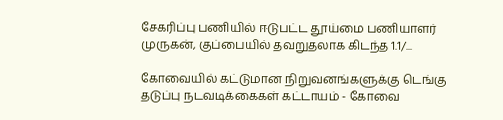சேகரிப்பு பணியில் ஈடுபட்ட தூய்மை பணியாளர் முருகன், குப்பையில் தவறுதலாக கிடந்த 1.1/...

கோவையில் கட்டுமான நிறுவனங்களுக்கு டெங்கு தடுப்பு நடவடிக்கைகள் கட்டாயம் - கோவை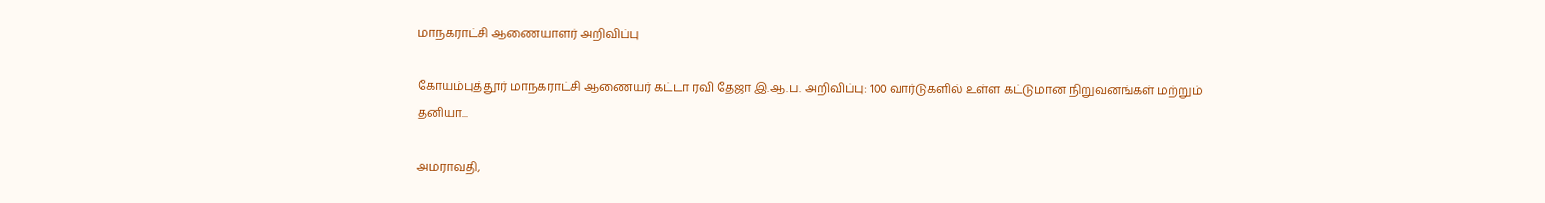மாநகராட்சி ஆணையாளர் அறிவிப்பு

கோயம்புத்தூர் மாநகராட்சி ஆணையர் கட்டா ரவி தேஜா இ.ஆ.ப. அறிவிப்பு: 100 வார்டுகளில் உள்ள கட்டுமான நிறுவனங்கள் மற்றும் தனியா...

அமராவதி,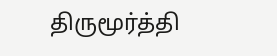திருமூர்த்தி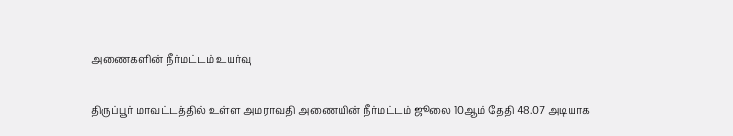அணைகளின் நீர்மட்டம் உயர்வு

திருப்பூர் மாவட்டத்தில் உள்ள அமராவதி அணையின் நீர்மட்டம் ஜூலை 10ஆம் தேதி 48.07 அடியாக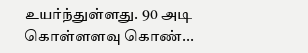உயர்ந்துள்ளது. 90 அடி கொள்ளளவு கொண்...